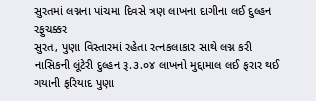સુરતમાં લગ્નના પાંચમા દિવસે ત્રણ લાખના દાગીના લઈ દુલ્હન રફુચક્કર
સુરત, પુણા વિસ્તારમાં રહેતા રત્નકલાકાર સાથે લગ્ન કરી નાસિકની લૂંટેરી દુલ્હન રૂ.૩.૦૪ લાખનો મુદ્દામાલ લઈ ફરાર થઈ ગયાની ફરિયાદ પુણા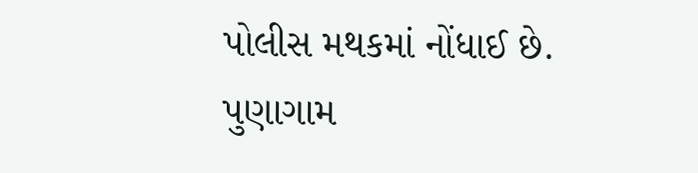પોલીસ મથકમાં નોંધાઈ છે.
પુણાગામ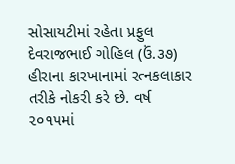સોસાયટીમાં રહેતા પ્રફુલ દેવરાજભાઈ ગોહિલ (ઉં.૩૭) હીરાના કારખાનામાં રત્નકલાકાર તરીકે નોકરી કરે છે. વર્ષ ૨૦૧૫માં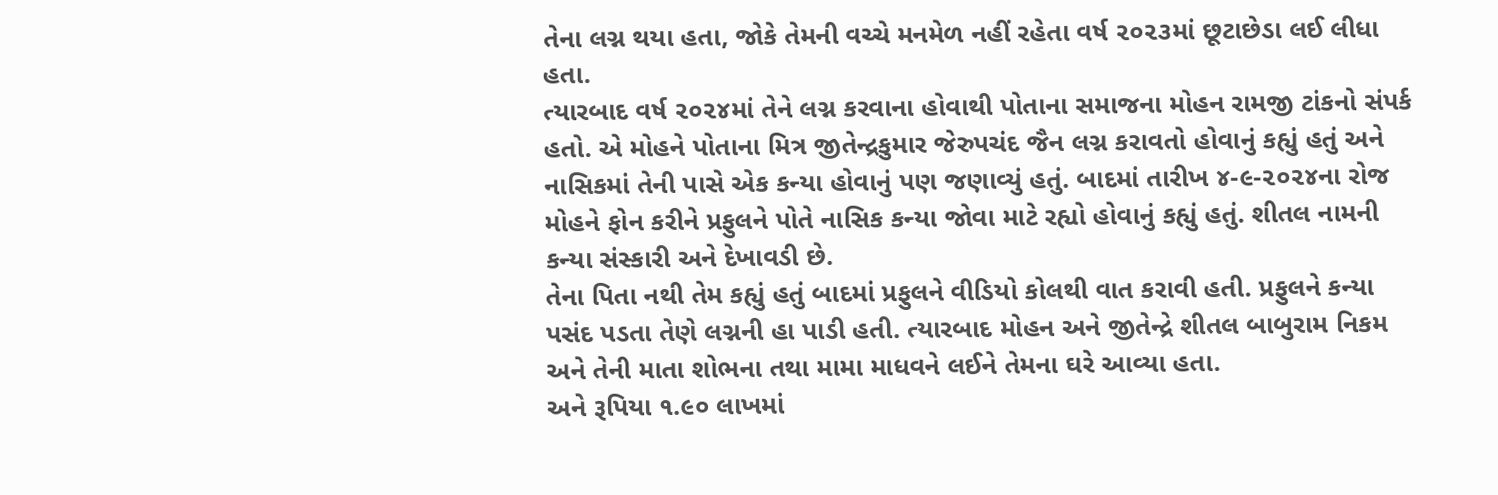તેના લગ્ન થયા હતા, જોકે તેમની વચ્ચે મનમેળ નહીં રહેતા વર્ષ ૨૦૨૩માં છૂટાછેડા લઈ લીધા હતા.
ત્યારબાદ વર્ષ ૨૦૨૪માં તેને લગ્ન કરવાના હોવાથી પોતાના સમાજના મોહન રામજી ટાંકનો સંપર્ક હતો. એ મોહને પોતાના મિત્ર જીતેન્દ્રકુમાર જેરુપચંદ જૈન લગ્ન કરાવતો હોવાનું કહ્યું હતું અને નાસિકમાં તેની પાસે એક કન્યા હોવાનું પણ જણાવ્યું હતું. બાદમાં તારીખ ૪-૯-૨૦૨૪ના રોજ મોહને ફોન કરીને પ્રફુલને પોતે નાસિક કન્યા જોવા માટે રહ્યો હોવાનું કહ્યું હતું. શીતલ નામની કન્યા સંસ્કારી અને દેખાવડી છે.
તેના પિતા નથી તેમ કહ્યું હતું બાદમાં પ્રફુલને વીડિયો કોલથી વાત કરાવી હતી. પ્રફુલને કન્યા પસંદ પડતા તેણે લગ્નની હા પાડી હતી. ત્યારબાદ મોહન અને જીતેન્દ્રે શીતલ બાબુરામ નિકમ અને તેની માતા શોભના તથા મામા માધવને લઈને તેમના ઘરે આવ્યા હતા.
અને રૂપિયા ૧.૯૦ લાખમાં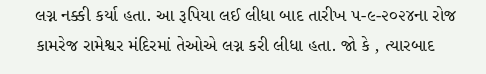લગ્ન નક્કી કર્યા હતા. આ રૂપિયા લઈ લીધા બાદ તારીખ ૫-૯-૨૦૨૪ના રોજ કામરેજ રામેશ્વર મંદિરમાં તેઓએ લગ્ન કરી લીધા હતા. જો કે , ત્યારબાદ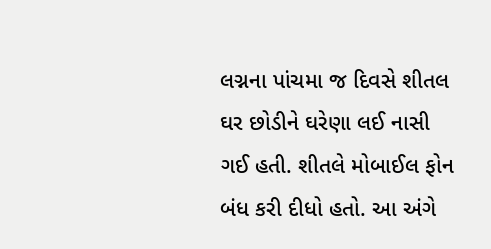લગ્નના પાંચમા જ દિવસે શીતલ ઘર છોડીને ઘરેણા લઈ નાસી ગઈ હતી. શીતલે મોબાઈલ ફોન બંધ કરી દીધો હતો. આ અંગે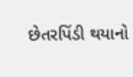છેતરપિંડી થયાનો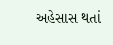અહેસાસ થતાં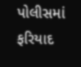પોલીસમાં ફરિયાદ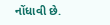નોંધાવી છે.